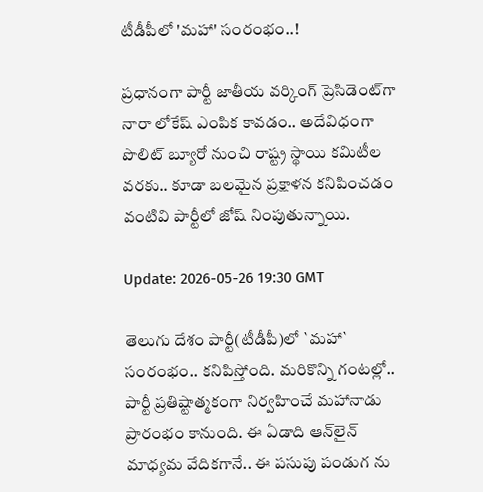టీడీపీలో 'మ‌హా' సంరంభం..!

ప్ర‌ధానంగా పార్టీ జాతీయ వ‌ర్కింగ్ ప్రెసిడెంట్‌గా నారా లోకేష్ ఎంపిక కావ‌డం.. అదేవిధంగా పొలిట్ బ్యూరో నుంచి రాష్ట్ర స్థాయి క‌మిటీల వ‌ర‌కు.. కూడా బ‌ల‌మైన ప్ర‌క్షాళ‌న క‌నిపించ‌డం వంటివి పార్టీలో జోష్ నింపుతున్నాయి.

Update: 2026-05-26 19:30 GMT

తెలుగు దేశం పార్టీ(టీడీపీ)లో `మ‌హా` సంరంభం.. క‌నిపిస్తోంది. మ‌రికొన్ని గంట‌ల్లో.. పార్టీ ప్ర‌తిష్టాత్మ‌కంగా నిర్వ‌హించే మ‌హానాడు ప్రారంభం కానుంది. ఈ ఏడాది ఆన్‌లైన్ మాధ్య‌మ వేదిక‌గానే.. ఈ ప‌సుపు పండుగ ను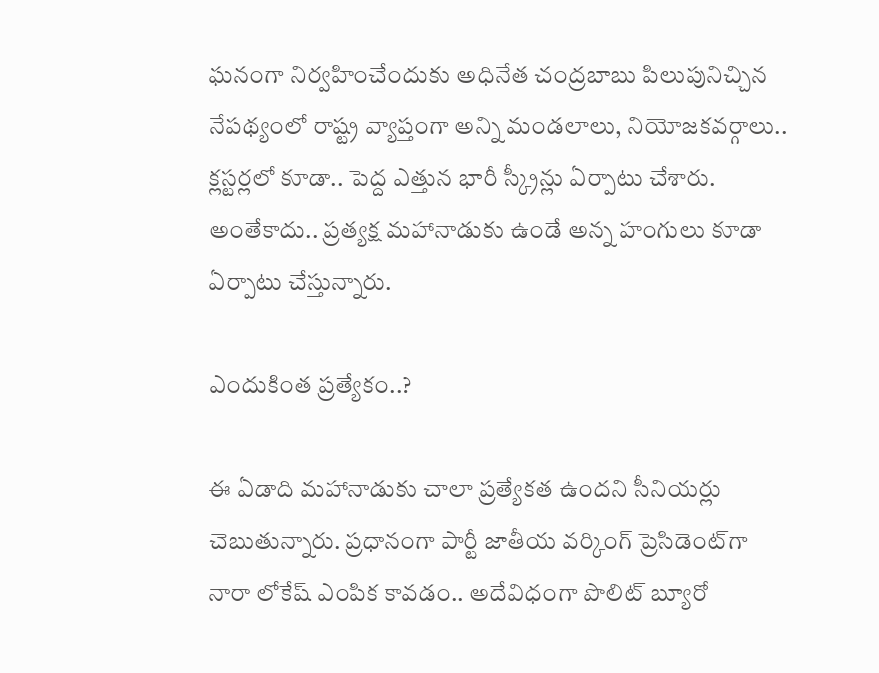ఘ‌నంగా నిర్వ‌హించేందుకు అధినేత చంద్ర‌బాబు పిలుపునిచ్చిన నేప‌థ్యంలో రాష్ట్ర వ్యాప్తంగా అన్ని మండ‌లాలు, నియోజ‌క‌వ‌ర్గాలు.. క్ల‌స్ట‌ర్ల‌లో కూడా.. పెద్ద ఎత్తున భారీ స్క్రీన్లు ఏర్పాటు చేశారు. అంతేకాదు.. ప్ర‌త్య‌క్ష మ‌హానాడుకు ఉండే అన్న హంగులు కూడా ఏర్పాటు చేస్తున్నారు.

ఎందుకింత ప్ర‌త్యేకం..?

ఈ ఏడాది మ‌హానాడుకు చాలా ప్ర‌త్యేక‌త ఉంద‌ని సీనియ‌ర్లు చెబుతున్నారు. ప్ర‌ధానంగా పార్టీ జాతీయ వ‌ర్కింగ్ ప్రెసిడెంట్‌గా నారా లోకేష్ ఎంపిక కావ‌డం.. అదేవిధంగా పొలిట్ బ్యూరో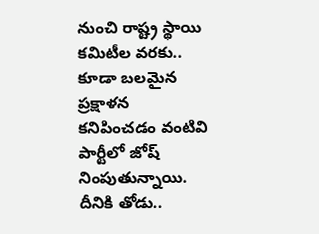నుంచి రాష్ట్ర స్థాయి క‌మిటీల వ‌ర‌కు.. కూడా బ‌ల‌మైన ప్ర‌క్షాళ‌న క‌నిపించ‌డం వంటివి పార్టీలో జోష్ నింపుతున్నాయి. దీనికి తోడు..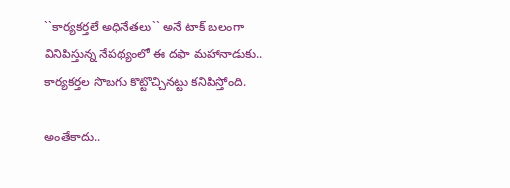``కార్య‌క‌ర్త‌లే అధినేత‌లు`` అనే టాక్ బ‌లంగా వినిపిస్తున్న నేప‌థ్యంలో ఈ ద‌ఫా మ‌హానాడుకు.. కార్య‌క‌ర్త‌ల సొబ‌గు కొట్టొచ్చిన‌ట్టు క‌నిపిస్తోంది.

అంతేకాదు..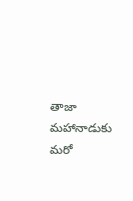తాజా మ‌హానాడుకు మ‌రో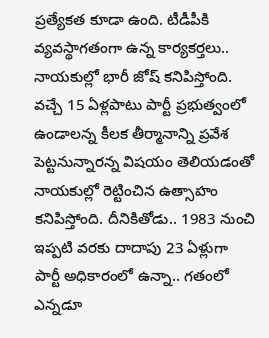ప్ర‌త్యేక‌త కూడా ఉంది. టీడీపీకి వ్య‌వ‌స్థాగ‌తంగా ఉన్న కార్య‌కర్త‌లు.. నాయ‌కుల్లో భారీ జోష్ క‌నిపిస్తోంది. వ‌చ్చే 15 ఏళ్ల‌పాటు పార్టీ ప్ర‌భుత్వంలో ఉండాల‌న్న కీల‌క తీర్మానాన్ని ప్ర‌వేశ పెట్ట‌నున్నార‌న్న విష‌యం తెలియ‌డంతో నాయ‌కుల్లో రెట్టించిన ఉత్సాహం క‌నిపిస్తోంది. దీనికితోడు.. 1983 నుంచి ఇప్ప‌టి వ‌ర‌కు దాదాపు 23 ఏళ్లుగా పార్టీ అధికారంలో ఉన్నా.. గ‌తంలో ఎన్న‌డూ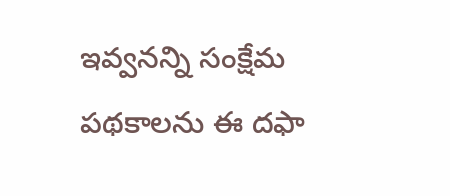ఇవ్వ‌నన్ని సంక్షేమ ప‌థ‌కాల‌ను ఈ ద‌ఫా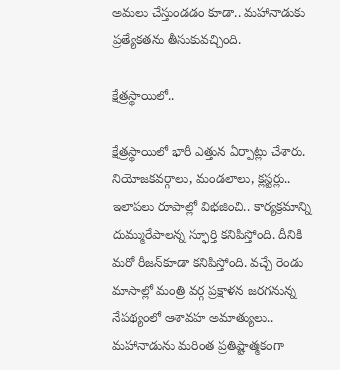అమ‌లు చేస్తుండ‌డం కూడా.. మ‌హానాడుకు ప్ర‌త్యేక‌త‌ను తీసుకువ‌చ్చింది.

క్షేత్ర‌స్థాయిలో..

క్షేత్ర‌స్థాయిలో భారీ ఎత్తున ఏర్పాట్లు చేశారు. నియోజ‌క‌వ‌ర్గాలు, మండ‌లాలు, క్ల‌స్ట‌ర్లు.. ఇలాపలు రూపాల్లో విభ‌జించి.. కార్య‌క్ర‌మాన్ని దుమ్మురేపాల‌న్న స్ఫూర్తి క‌నిపిస్తోంది. దీనికి మ‌రో రీజ‌న్‌కూడా క‌నిపిస్తోంది. వ‌చ్చే రెండు మాసాల్లో మంత్రి వ‌ర్గ ప్ర‌క్షాళ‌న జ‌ర‌గ‌నున్న నేప‌థ్యంలో ఆశావ‌హ అమాత్యులు.. మ‌హానాడును మ‌రింత ప్ర‌తిష్టాత్మ‌కంగా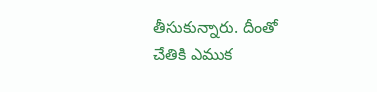తీసుకున్నారు. దీంతో చేతికి ఎముక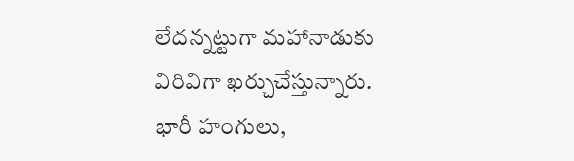లేద‌న్న‌ట్టుగా మ‌హానాడుకు విరివిగా ఖ‌ర్చుచేస్తున్నారు. భారీ హంగులు,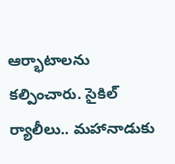ఆర్భాటాల‌ను క‌ల్పించారు. సైకిల్ ర్యాలీలు.. మ‌హానాడుకు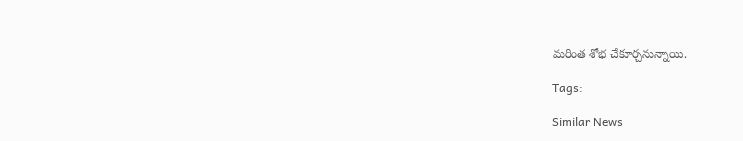మ‌రింత శోభ చేకూర్చ‌నున్నాయి.

Tags:

Similar News